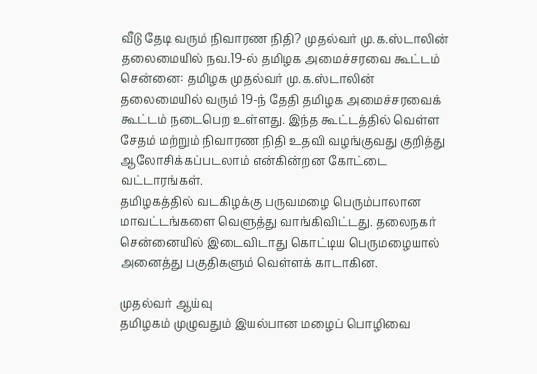வீடு தேடி வரும் நிவாரண நிதி? முதல்வர் மு.க.ஸ்டாலின் தலைமையில் நவ.19-ல் தமிழக அமைச்சரவை கூட்டம்
சென்னை: தமிழக முதல்வர் மு.க.ஸ்டாலின் தலைமையில் வரும் 19-ந் தேதி தமிழக அமைச்சரவைக் கூட்டம் நடைபெற உள்ளது. இந்த கூட்டத்தில் வெள்ள சேதம் மற்றும் நிவாரண நிதி உதவி வழங்குவது குறித்து ஆலோசிக்கப்படலாம் என்கின்றன கோட்டை வட்டாரங்கள்.
தமிழகத்தில் வடகிழக்கு பருவமழை பெரும்பாலான மாவட்டங்களை வெளுத்து வாங்கிவிட்டது. தலைநகர் சென்னையில் இடைவிடாது கொட்டிய பெருமழையால் அனைத்து பகுதிகளும் வெள்ளக் காடாகின.

முதல்வர் ஆய்வு
தமிழகம் முழுவதும் இயல்பான மழைப் பொழிவை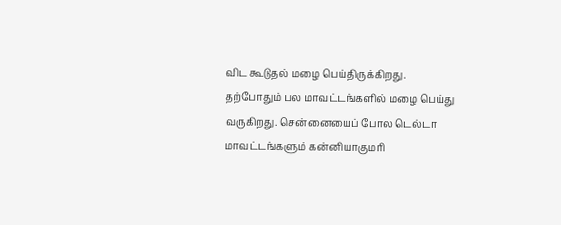விட கூடுதல் மழை பெய்திருக்கிறது. தற்போதும் பல மாவட்டங்களில் மழை பெய்து வருகிறது. சென்னையைப் போல டெல்டா மாவட்டங்களும் கன்னியாகுமரி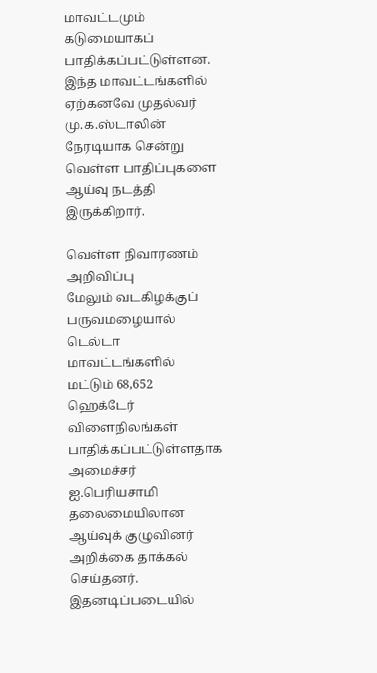மாவட்டமும் கடுமையாகப் பாதிக்கப்பட்டுள்ளன. இந்த மாவட்டங்களில் ஏற்கனவே முதல்வர் மு.க.ஸ்டாலின் நேரடியாக சென்று வெள்ள பாதிப்புகளை ஆய்வு நடத்தி இருக்கிறார்.

வெள்ள நிவாரணம் அறிவிப்பு
மேலும் வடகிழக்குப் பருவமழையால் டெல்டா மாவட்டங்களில் மட்டும் 68,652 ஹெக்டேர் விளைநிலங்கள் பாதிக்கப்பட்டுள்ளதாக அமைச்சர் ஐ.பெரியசாமி தலைமையிலான ஆய்வுக் குழுவினர் அறிக்கை தாக்கல் செய்தனர். இதனடிப்படையில்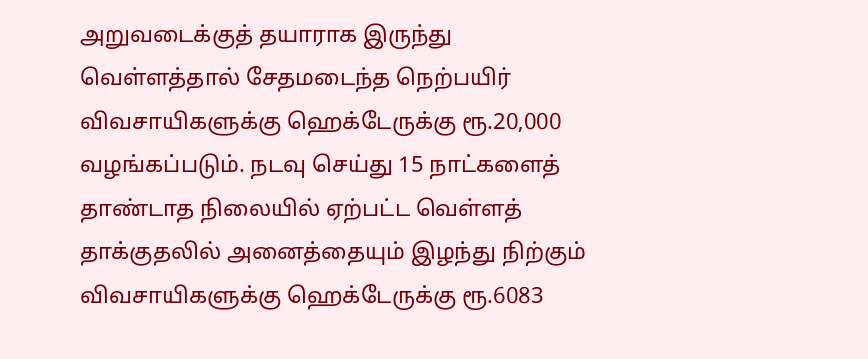அறுவடைக்குத் தயாராக இருந்து வெள்ளத்தால் சேதமடைந்த நெற்பயிர் விவசாயிகளுக்கு ஹெக்டேருக்கு ரூ.20,000 வழங்கப்படும். நடவு செய்து 15 நாட்களைத் தாண்டாத நிலையில் ஏற்பட்ட வெள்ளத் தாக்குதலில் அனைத்தையும் இழந்து நிற்கும் விவசாயிகளுக்கு ஹெக்டேருக்கு ரூ.6083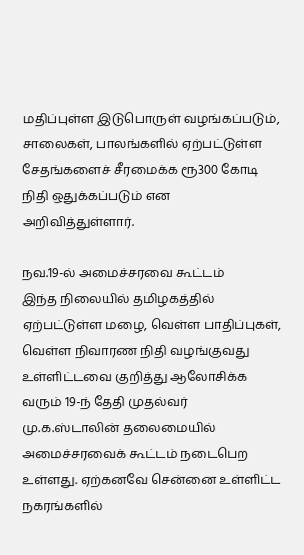மதிப்புள்ள இடுபொருள் வழங்கப்படும், சாலைகள், பாலங்களில் ஏற்பட்டுள்ள சேதங்களைச் சீரமைக்க ரூ300 கோடி நிதி ஒதுக்கப்படும் என அறிவித்துள்ளார்.

நவ.19-ல் அமைச்சரவை கூட்டம்
இந்த நிலையில் தமிழகத்தில் ஏற்பட்டுள்ள மழை, வெள்ள பாதிப்புகள், வெள்ள நிவாரண நிதி வழங்குவது உள்ளிட்டவை குறித்து ஆலோசிக்க வரும் 19-ந் தேதி முதல்வர் மு.க.ஸ்டாலின் தலைமையில் அமைச்சரவைக் கூட்டம் நடைபெற உள்ளது. ஏற்கனவே சென்னை உள்ளிட்ட நகரங்களில்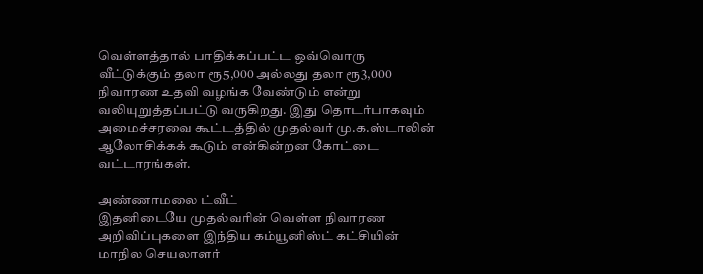வெள்ளத்தால் பாதிக்கப்பட்ட ஒவ்வொரு வீட்டுக்கும் தலா ரூ5,000 அல்லது தலா ரூ3,000 நிவாரண உதவி வழங்க வேண்டும் என்று வலியுறுத்தப்பட்டு வருகிறது. இது தொடர்பாகவும் அமைச்சரவை கூட்டத்தில் முதல்வர் மு.க.ஸ்டாலின் ஆலோசிக்கக் கூடும் என்கின்றன கோட்டை வட்டாரங்கள்.

அண்ணாமலை ட்வீட்
இதனிடையே முதல்வரின் வெள்ள நிவாரண அறிவிப்புகளை இந்திய கம்யூனிஸ்ட் கட்சியின் மாநில செயலாளர்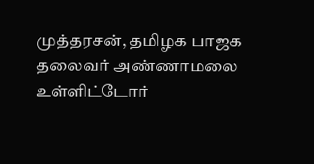முத்தரசன், தமிழக பாஜக தலைவர் அண்ணாமலை உள்ளிட்டோர்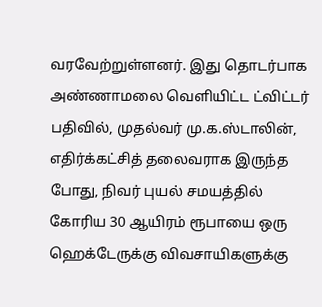வரவேற்றுள்ளனர். இது தொடர்பாக அண்ணாமலை வெளியிட்ட ட்விட்டர் பதிவில், முதல்வர் மு.க.ஸ்டாலின், எதிர்க்கட்சித் தலைவராக இருந்த போது, நிவர் புயல் சமயத்தில் கோரிய 30 ஆயிரம் ரூபாயை ஒரு ஹெக்டேருக்கு விவசாயிகளுக்கு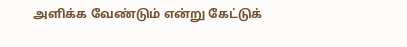அளிக்க வேண்டும் என்று கேட்டுக்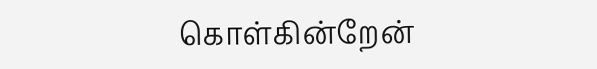கொள்கின்றேன்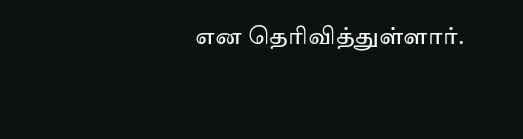என தெரிவித்துள்ளார்.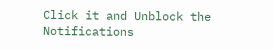Click it and Unblock the Notifications